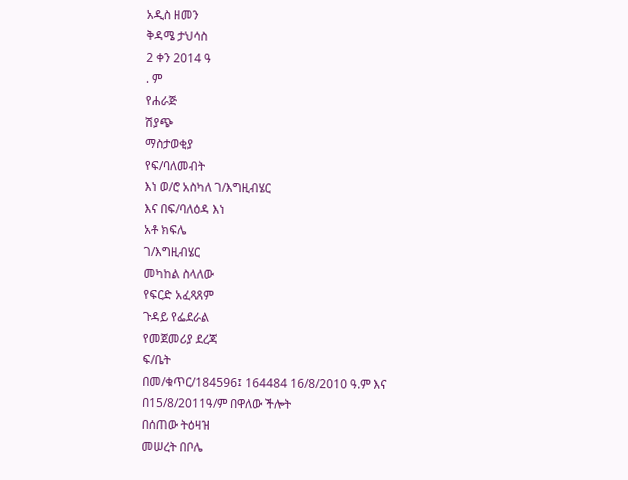አዲስ ዘመን
ቅዳሜ ታህሳስ
2 ቀን 2014 ዓ
. ም
የሐራጅ
ሽያጭ
ማስታወቂያ
የፍ/ባለመብት
እነ ወ/ሮ አስካለ ገ/እግዚብሄር
እና በፍ/ባለዕዳ እነ
አቶ ክፍሌ
ገ/እግዚብሄር
መካከል ስላለው
የፍርድ አፈጻጸም
ጉዳይ የፌደራል
የመጀመሪያ ደረጃ
ፍ/ቤት
በመ/ቁጥር/184596፤ 164484 16/8/2010 ዓ.ም እና በ15/8/2011ዓ/ም በዋለው ችሎት
በሰጠው ትዕዛዝ
መሠረት በቦሌ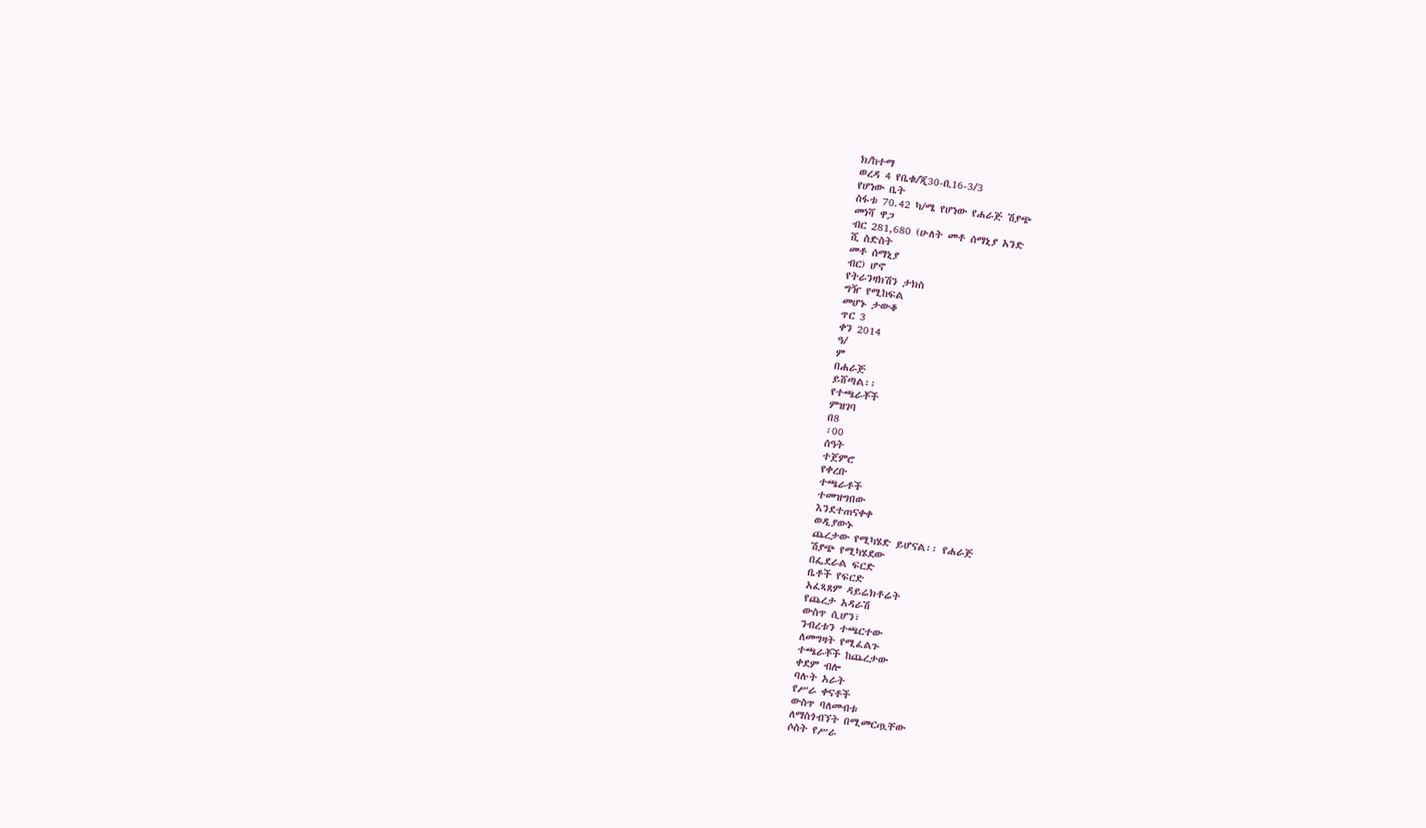ክ/ከተማ
ወረዳ 4 የቤቁ/ጂ30-ቢ16-3/3
የሆነው ቤት
ስፋቱ 70.42 ካ/ሜ የሆነው የሐራጅ ሽያጭ
መነሻ ዋጋ
ብር 281,680 (ሁለት መቶ ሰማኒያ አንድ
ሺ ስድስት
መቶ ሰማኒያ
ብር) ሆኖ
የትራንዛክሽን ታክስ
ግዥ የሚከፍል
መሆኑ ታውቆ
ጥር 3
ቀን 2014
ዓ/
ም
በሐራጅ
ይሸጣል፡፡
የተጫራቾች
ምዝገባ
በ8
፡00
ሰዓት
ተጀምሮ
የቀረቡ
ተጫራቶች
ተመዝግበው
እንደተጠናቀቀ
ወዲያውኑ
ጨረታው የሚካሄድ ይሆናል፡፡ የሐራጅ
ሽያጭ የሚካሄደው
በፌደራል ፍርድ
ቤቶች የፍርድ
አፈጻጸም ዳይሬክቶሬት
የጨረታ አዳራሽ
ውስጥ ሲሆን፣
ንብረቱን ተጫርተው
ለመግዛት የሚፈልጉ
ተጫራቾች ከጨረታው
ቀደም ብሎ
ባሉት አራት
የሥራ ቀናቶች
ውስጥ ባለመብቱ
ለማስጎብኘት በሚመርጧቸው
ሶስት የሥራ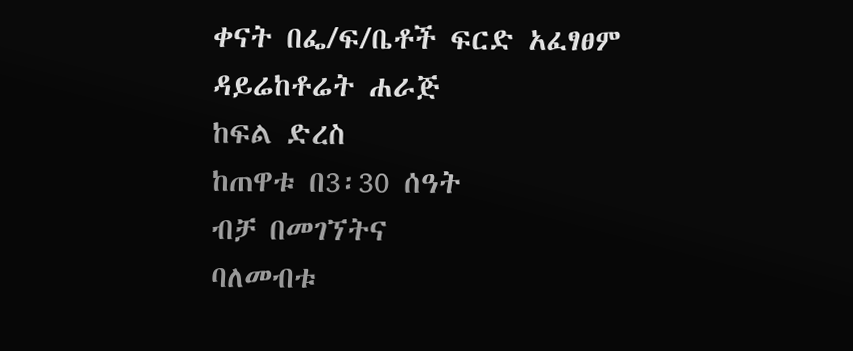ቀናት በፌ/ፍ/ቤቶች ፍርድ አፈፃፀም
ዳይሬከቶሬት ሐራጅ
ከፍል ድረስ
ከጠዋቱ በ3፡30 ሰዓት
ብቻ በመገኘትና
ባለመብቱ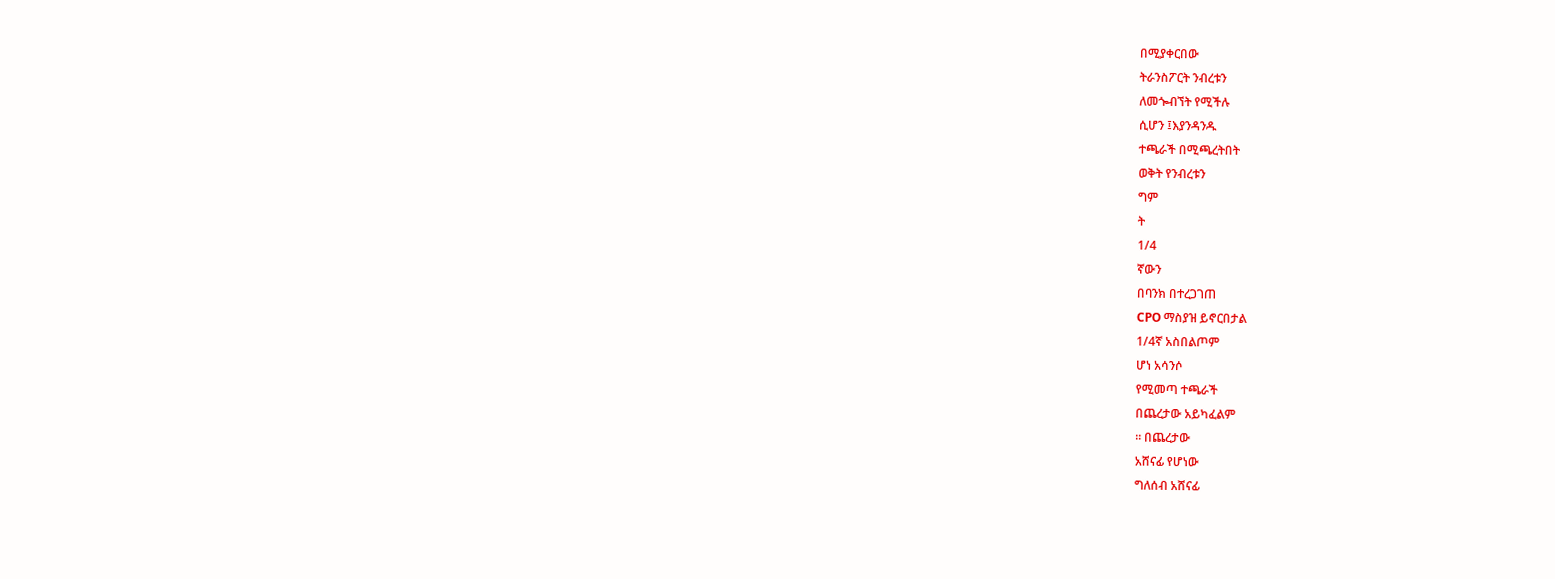በሚያቀርበው
ትራንስፖርት ንብረቱን
ለመጐብኘት የሚችሉ
ሲሆን ፤እያንዳንዱ
ተጫራች በሚጫረትበት
ወቅት የንብረቱን
ግም
ት
1/4
ኛውን
በባንክ በተረጋገጠ
CPO ማስያዝ ይኖርበታል
1/4ኛ አስበልጦም
ሆነ አሳንሶ
የሚመጣ ተጫራች
በጨረታው አይካፈልም
፡፡ በጨረታው
አሸናፊ የሆነው
ግለሰብ አሸናፊ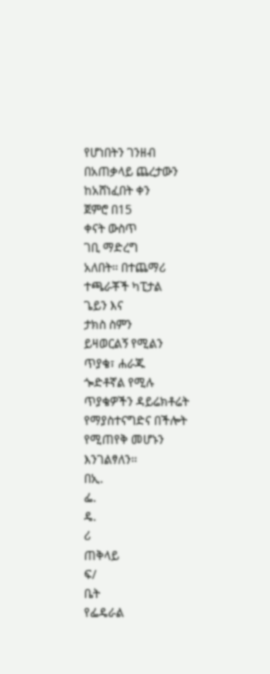የሆነበትን ገንዘብ
በአጠቃላይ ጨረታውን
ከአሸነፈበት ቀን
ጀምሮ በ15
ቀናት ውስጥ
ገቢ ማድረግ
አለበት፡፡ በተጨማሪ
ተጫራቾች ካፒታል
ጌይን እና
ታክስ ስምን
ይዛወርልኝ የሚልን
ጥያቄ፣ ሐራጁ
ጐድቶኛል የሚሉ
ጥያቄዎችን ዳይሬክቶሬት
የማያስተናግድና በችሎት
የሚጠየቅ መሆኑን
እንገልፃለን፡፡
በኢ.
ፌ.
ዴ.
ሪ
ጠቅላይ
ፍ/
ቤት
የፌዴራል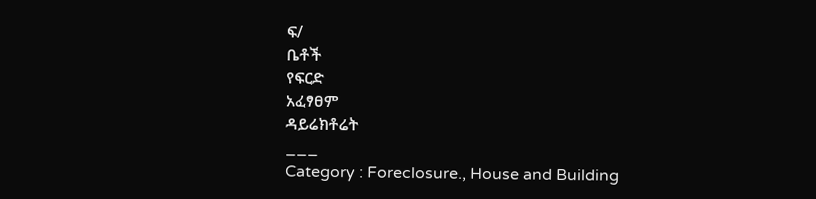ፍ/
ቤቶች
የፍርድ
አፈፃፀም
ዳይሬክቶሬት
___
Category : Foreclosure., House and Building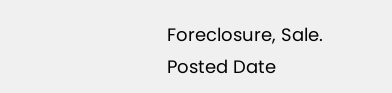Foreclosure, Sale.
Posted Date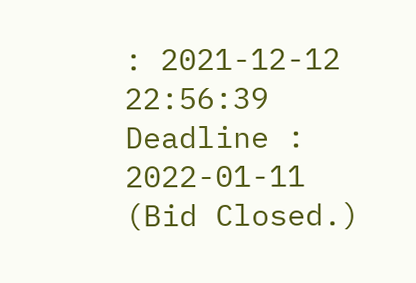: 2021-12-12 22:56:39
Deadline : 2022-01-11
(Bid Closed.)